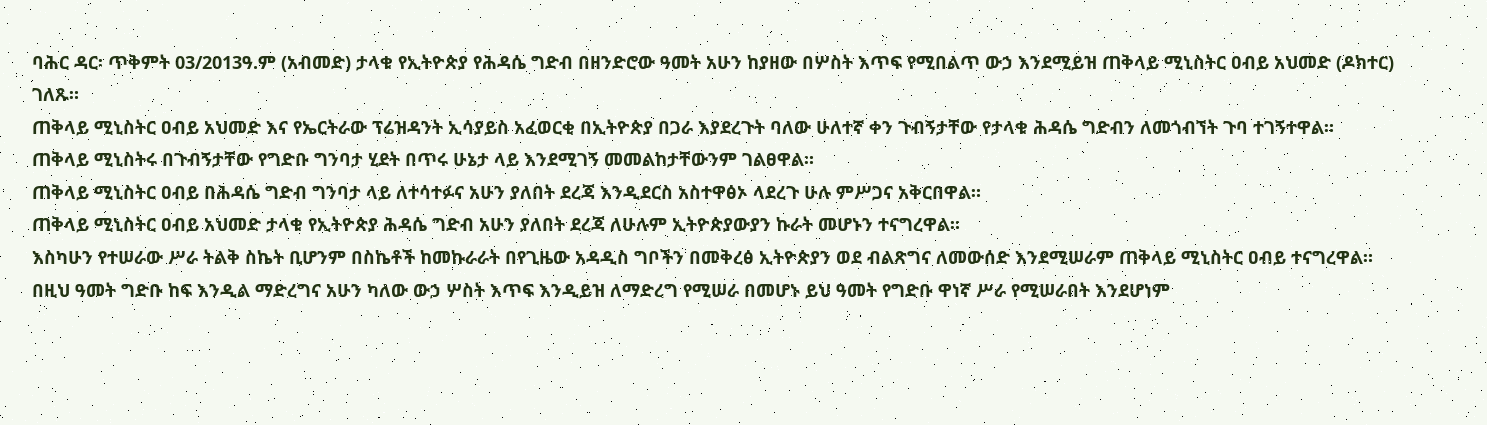ባሕር ዳር፡ ጥቅምት 03/2013ዓ.ም (አብመድ) ታላቁ የኢትዮጵያ የሕዳሴ ግድብ በዘንድሮው ዓመት አሁን ከያዘው በሦስት እጥፍ የሚበልጥ ውኃ እንደሚይዝ ጠቅላይ ሚኒስትር ዐብይ አህመድ (ዶክተር) ገለጹ።
ጠቅላይ ሚኒስትር ዐብይ አህመድ እና የኤርትራው ፕሬዝዳንት ኢሳያይስ አፈወርቂ በኢትዮጵያ በጋራ እያደረጉት ባለው ሁለተኛ ቀን ጉብኝታቸው የታላቁ ሕዳሴ ግድብን ለመጎብኘት ጉባ ተገኝተዋል።
ጠቅላይ ሚኒስትሩ በጉብኝታቸው የግድቡ ግንባታ ሂደት በጥሩ ሁኔታ ላይ እንደሚገኝ መመልከታቸውንም ገልፀዋል።
ጠቅላይ ሚኒስትር ዐብይ በሕዳሴ ግድብ ግንባታ ላይ ለተሳተፉና አሁን ያለበት ደረጃ እንዲደርስ አስተዋፅኦ ላደረጉ ሁሉ ምሥጋና አቅርበዋል።
ጠቅላይ ሚኒስትር ዐብይ አህመድ ታላቁ የኢትዮጵያ ሕዳሴ ግድብ አሁን ያለበት ደረጃ ለሁሉም ኢትዮጵያውያን ኩራት መሆኑን ተናግረዋል።
እስካሁን የተሠራው ሥራ ትልቅ ስኬት ቢሆንም በስኬቶች ከመኩራራት በየጊዜው አዳዲስ ግቦችን በመቅረፅ ኢትዮጵያን ወደ ብልጽግና ለመውሰድ እንደሚሠራም ጠቅላይ ሚኒስትር ዐብይ ተናግረዋል።
በዚህ ዓመት ግድቡ ከፍ እንዲል ማድረግና አሁን ካለው ውኃ ሦስት እጥፍ እንዲይዝ ለማድረግ የሚሠራ በመሆኑ ይህ ዓመት የግድቡ ዋነኛ ሥራ የሚሠራበት እንደሆነም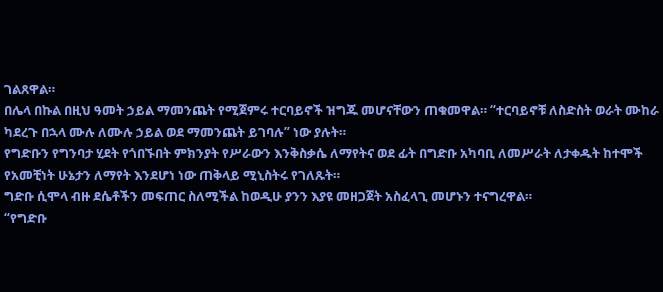ገልጸዋል።
በሌላ በኩል በዚህ ዓመት ኃይል ማመንጨት የሚጀምሩ ተርባይኖች ዝግጁ መሆናቸውን ጠቁመዋል። “ተርባይኖቹ ለስድስት ወራት ሙከራ ካደረጉ በኋላ ሙሉ ለሙሉ ኃይል ወደ ማመንጨት ይገባሉ” ነው ያሉት።
የግድቡን የግንባታ ሂደት የጎበኙበት ምክንያት የሥራውን እንቅስቃሴ ለማየትና ወደ ፊት በግድቡ አካባቢ ለመሥራት ለታቀዱት ከተሞች የአመቺነት ሁኔታን ለማየት እንደሆነ ነው ጠቅላይ ሚኒስትሩ የገለጹት።
ግድቡ ሲሞላ ብዙ ደሴቶችን መፍጠር ስለሚችል ከወዲሁ ያንን እያዩ መዘጋጀት አስፈላጊ መሆኑን ተናግረዋል።
“የግድቡ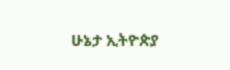ሁኔታ ኢትዮጵያ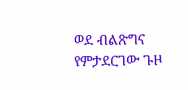ወደ ብልጽግና የምታደርገው ጉዞ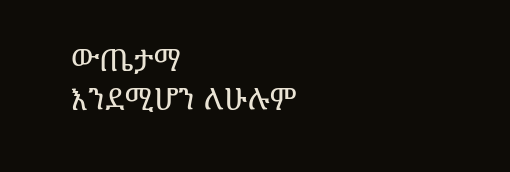ውጤታማ እንደሚሆን ለሁሉም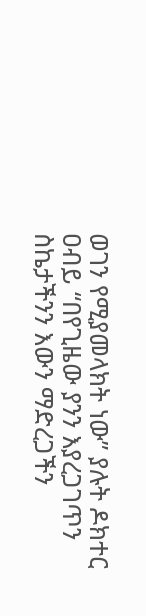ወገን የሚያመላክት ነው” ያሉት ዶክተር ዐብይ “በየጊዜው ያንን እያረጋገጥን ስኬታችንን እውን ማድረጋችን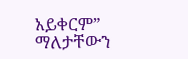አይቀርም” ማለታቸውን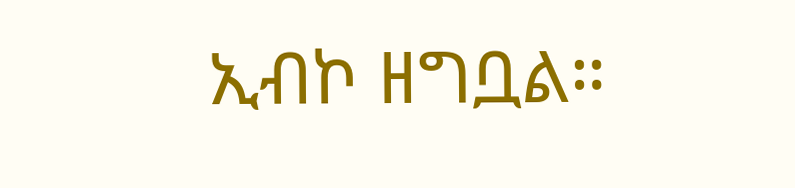ኢብኮ ዘግቧል።